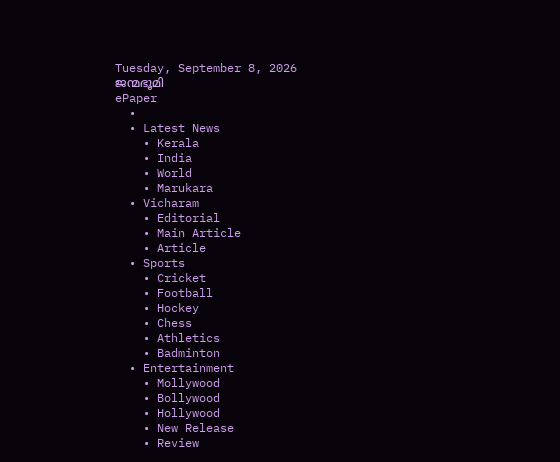Tuesday, September 8, 2026
ജന്മഭൂമി
ePaper
  •
  • Latest News
    • Kerala
    • India
    • World
    • Marukara
  • Vicharam
    • Editorial
    • Main Article
    • Article
  • Sports
    • Cricket
    • Football
    • Hockey
    • Chess
    • Athletics
    • Badminton
  • Entertainment
    • Mollywood
    • Bollywood
    • Hollywood
    • New Release
    • Review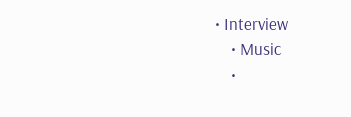• Interview
    • Music
    •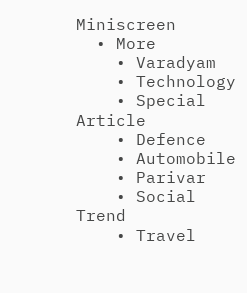Miniscreen
  • More
    • Varadyam
    • Technology
    • Special Article
    • Defence
    • Automobile
    • Parivar
    • Social Trend
    • Travel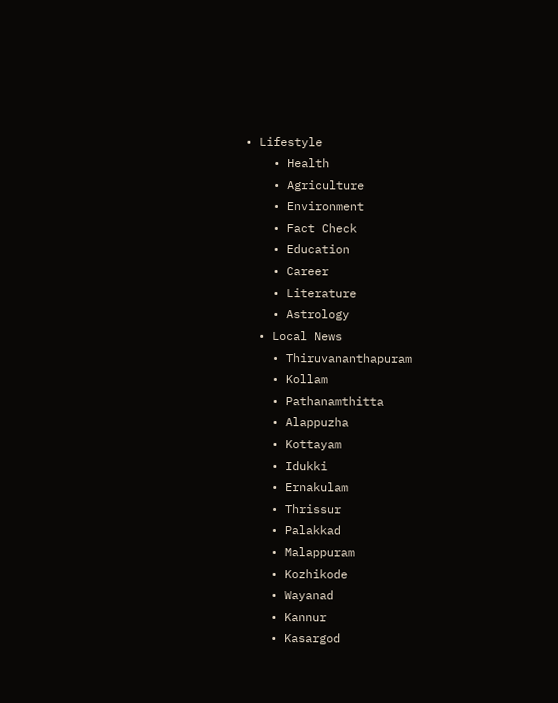• Lifestyle
    • Health
    • Agriculture
    • Environment
    • Fact Check
    • Education
    • Career
    • Literature
    • Astrology
  • Local News
    • Thiruvananthapuram
    • Kollam
    • Pathanamthitta
    • Alappuzha
    • Kottayam
    • Idukki
    • Ernakulam
    • Thrissur
    • Palakkad
    • Malappuram
    • Kozhikode
    • Wayanad
    • Kannur
    • Kasargod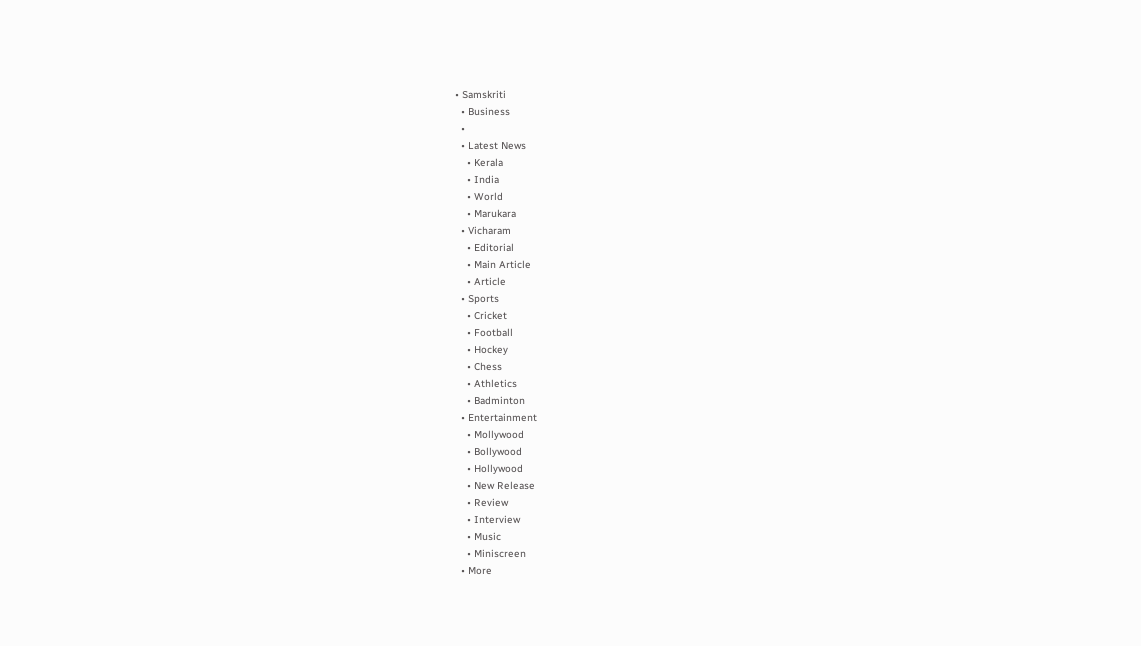• Samskriti
  • Business
  •
  • Latest News
    • Kerala
    • India
    • World
    • Marukara
  • Vicharam
    • Editorial
    • Main Article
    • Article
  • Sports
    • Cricket
    • Football
    • Hockey
    • Chess
    • Athletics
    • Badminton
  • Entertainment
    • Mollywood
    • Bollywood
    • Hollywood
    • New Release
    • Review
    • Interview
    • Music
    • Miniscreen
  • More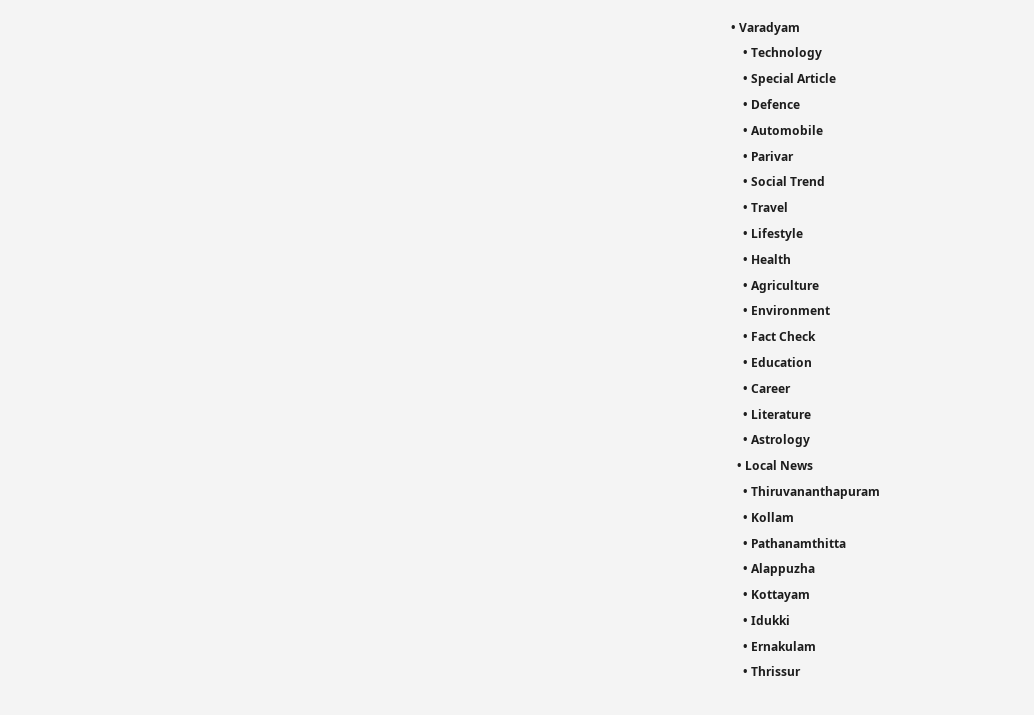• Varadyam
    • Technology
    • Special Article
    • Defence
    • Automobile
    • Parivar
    • Social Trend
    • Travel
    • Lifestyle
    • Health
    • Agriculture
    • Environment
    • Fact Check
    • Education
    • Career
    • Literature
    • Astrology
  • Local News
    • Thiruvananthapuram
    • Kollam
    • Pathanamthitta
    • Alappuzha
    • Kottayam
    • Idukki
    • Ernakulam
    • Thrissur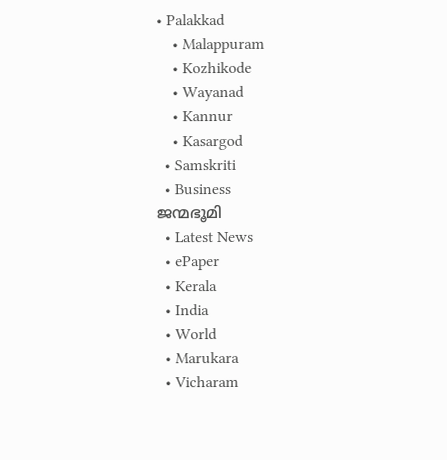• Palakkad
    • Malappuram
    • Kozhikode
    • Wayanad
    • Kannur
    • Kasargod
  • Samskriti
  • Business
ജന്മഭൂമി
  • Latest News
  • ePaper
  • Kerala
  • India
  • World
  • Marukara
  • Vicharam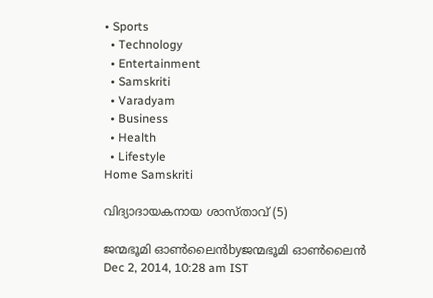• Sports
  • Technology
  • Entertainment
  • Samskriti
  • Varadyam
  • Business
  • Health
  • Lifestyle
Home Samskriti

വിദ്യാദായകനായ ശാസ്താവ് (5)

ജന്മഭൂമി ഓണ്‍ലൈന്‍byജന്മഭൂമി ഓണ്‍ലൈന്‍
Dec 2, 2014, 10:28 am IST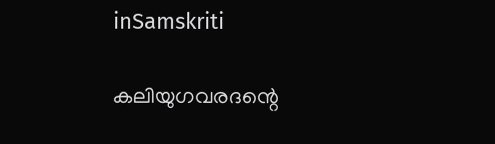inSamskriti

കലിയുഗവരദന്റെ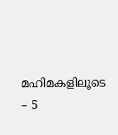മഹിമകളിലൂടെ – 5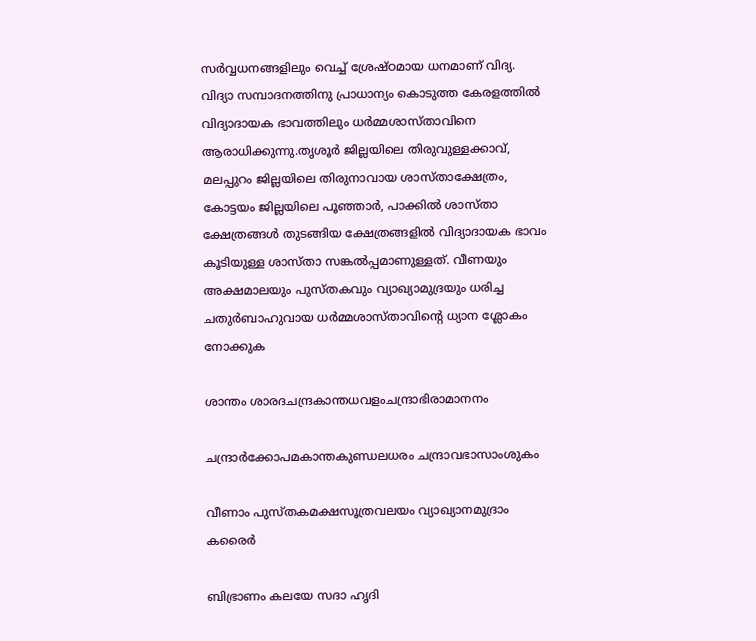സര്‍വ്വധനങ്ങളിലും വെച്ച് ശ്രേഷ്ഠമായ ധനമാണ് വിദ്യ. വിദ്യാ സമ്പാദനത്തിനു പ്രാധാന്യം കൊടുത്ത കേരളത്തില്‍ വിദ്യാദായക ഭാവത്തിലും ധര്‍മ്മശാസ്താവിനെ ആരാധിക്കുന്നു.തൃശൂര്‍ ജില്ലയിലെ തിരുവുള്ളക്കാവ്, മലപ്പുറം ജില്ലയിലെ തിരുനാവായ ശാസ്താക്ഷേത്രം, കോട്ടയം ജില്ലയിലെ പൂഞ്ഞാര്‍, പാക്കില്‍ ശാസ്താ ക്ഷേത്രങ്ങള്‍ തുടങ്ങിയ ക്ഷേത്രങ്ങളില്‍ വിദ്യാദായക ഭാവം കൂടിയുള്ള ശാസ്താ സങ്കല്‍പ്പമാണുള്ളത്. വീണയും അക്ഷമാലയും പുസ്തകവും വ്യാഖ്യാമുദ്രയും ധരിച്ച ചതുര്‍ബാഹുവായ ധര്‍മ്മശാസ്താവിന്റെ ധ്യാന ശ്ലോകം നോക്കുക

ശാന്തം ശാരദചന്ദ്രകാന്തധവളംചന്ദ്രാഭിരാമാനനം

ചന്ദ്രാര്‍ക്കോപമകാന്തകുണ്ഡലധരം ചന്ദ്രാവഭാസാംശുകം

വീണാം പുസ്തകമക്ഷസൂത്രവലയം വ്യാഖ്യാനമുദ്രാം കരൈര്‍

ബിഭ്രാണം കലയേ സദാ ഹൃദി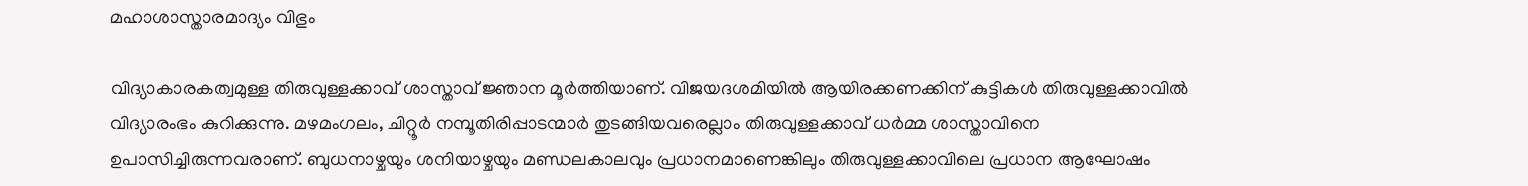മഹാശാസ്താരമാദ്യം വിഭും

വിദ്യാകാരകത്വമുള്ള തിരുവുള്ളക്കാവ് ശാസ്താവ് ജ്ഞാന മൂര്‍ത്തിയാണ്. വിജയദശമിയില്‍ ആയിരക്കണക്കിന് കുട്ടികള്‍ തിരുവുള്ളക്കാവില്‍ വിദ്യാരംഭം കുറിക്കുന്നു. മഴമംഗലം, ചിറ്റൂര്‍ നമ്പൂതിരിപ്പാടന്മാര്‍ തുടങ്ങിയവരെല്ലാം തിരുവുള്ളക്കാവ് ധര്‍മ്മ ശാസ്താവിനെ ഉപാസിച്ചിരുന്നവരാണ്. ബുധനാഴ്ചയും ശനിയാഴ്ചയും മണ്ഡലകാലവും പ്രധാനമാണെങ്കിലും തിരുവുള്ളക്കാവിലെ പ്രധാന ആഘോഷം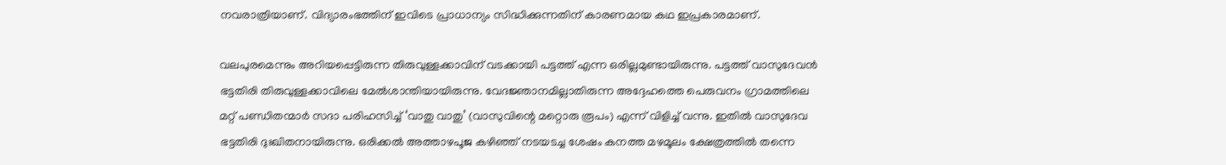നവരാത്രിയാണ്. വിദ്യാരംഭത്തിന് ഇവിടെ പ്രാധാന്യം സിദ്ധിക്കുന്നതിന് കാരണമായ കഥ ഇപ്രകാരമാണ്.

വലപുരമെന്നും അറിയപ്പെട്ടിരുന്ന തിരുവുള്ളക്കാവിന് വടക്കായി പട്ടത്ത് എന്ന ഒരില്ലമുണ്ടായിരുന്നു. പട്ടത്ത് വാസുദേവന്‍ ഭട്ടതിരി തിരുവുള്ളക്കാവിലെ മേല്‍ശാന്തിയായിരുന്നു. വേദജ്ഞാനമില്ലാതിരുന്ന അദ്ദേഹത്തെ പെരുവനം ഗ്രാമത്തിലെ മറ്റ് പണ്ഡിതന്മാര്‍ സദാ പരിഹസിച്ച് ‘വാതു വാതു’ (വാസുവിന്റെ മറ്റൊരു രൂപം) എന്ന് വിളിച്ച് വന്നു. ഇതില്‍ വാസുദേവ ഭട്ടതിരി ദുഃഖിതനായിരുന്നു. ഒരിക്കല്‍ അത്താഴപൂജ കഴിഞ്ഞ് നടയടച്ച ശേഷം കനത്ത മഴമൂലം ക്ഷേത്രത്തില്‍ തന്നെ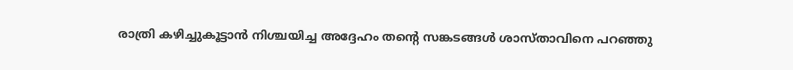രാത്രി കഴിച്ചുകൂട്ടാന്‍ നിശ്ചയിച്ച അദ്ദേഹം തന്റെ സങ്കടങ്ങള്‍ ശാസ്താവിനെ പറഞ്ഞു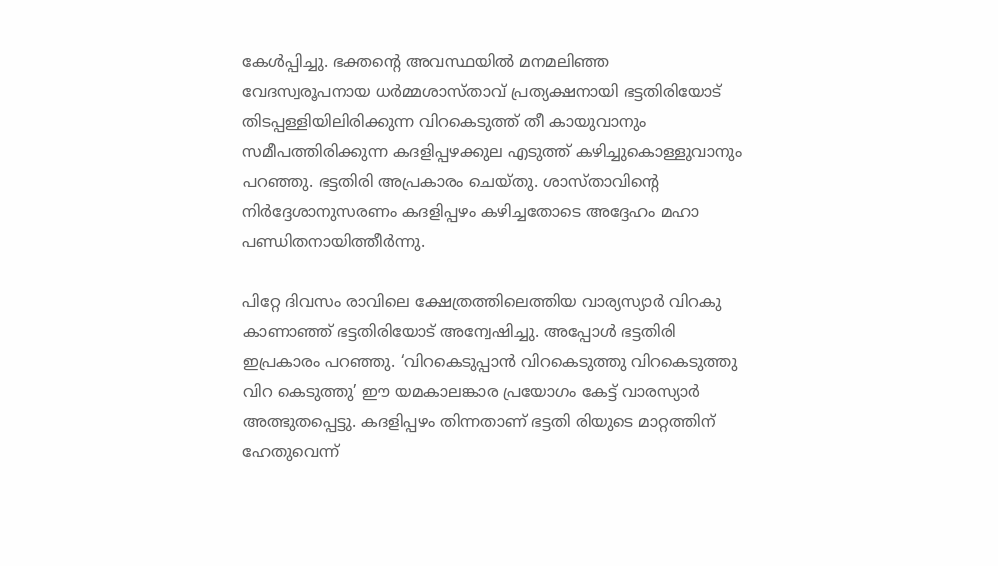കേള്‍പ്പിച്ചു. ഭക്തന്റെ അവസ്ഥയില്‍ മനമലിഞ്ഞ വേദസ്വരൂപനായ ധര്‍മ്മശാസ്താവ് പ്രത്യക്ഷനായി ഭട്ടതിരിയോട് തിടപ്പള്ളിയിലിരിക്കുന്ന വിറകെടുത്ത് തീ കായുവാനും സമീപത്തിരിക്കുന്ന കദളിപ്പഴക്കുല എടുത്ത് കഴിച്ചുകൊള്ളുവാനും പറഞ്ഞു. ഭട്ടതിരി അപ്രകാരം ചെയ്തു. ശാസ്താവിന്റെ നിര്‍ദ്ദേശാനുസരണം കദളിപ്പഴം കഴിച്ചതോടെ അദ്ദേഹം മഹാ പണ്ഡിതനായിത്തീര്‍ന്നു.

പിറ്റേ ദിവസം രാവിലെ ക്ഷേത്രത്തിലെത്തിയ വാര്യസ്യാര്‍ വിറകു കാണാഞ്ഞ് ഭട്ടതിരിയോട് അന്വേഷിച്ചു. അപ്പോള്‍ ഭട്ടതിരി ഇപ്രകാരം പറഞ്ഞു. ‘വിറകെടുപ്പാന്‍ വിറകെടുത്തു വിറകെടുത്തു വിറ കെടുത്തു’ ഈ യമകാലങ്കാര പ്രയോഗം കേട്ട് വാരസ്യാര്‍ അത്ഭുതപ്പെട്ടു. കദളിപ്പഴം തിന്നതാണ് ഭട്ടതി രിയുടെ മാറ്റത്തിന് ഹേതുവെന്ന്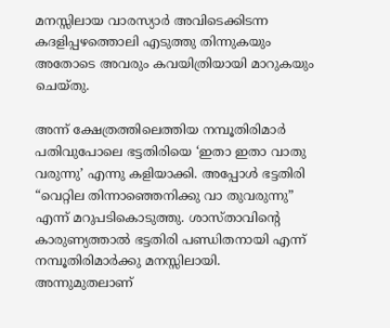മനസ്സിലായ വാരസ്യാര്‍ അവിടെക്കിടന്ന കദളിപ്പഴത്തൊലി എടുത്തു തിന്നുകയും അതോടെ അവരും കവയിത്രിയായി മാറുകയും ചെയ്തു.

അന്ന് ക്ഷേത്രത്തിലെത്തിയ നമ്പൂതിരിമാര്‍ പതിവുപോലെ ഭട്ടതിരിയെ ‘ഇതാ ഇതാ വാതു വരുന്നു’ എന്നു കളിയാക്കി. അപ്പോള്‍ ഭട്ടതിരി “വെറ്റില തിന്നാഞ്ഞെനിക്കു വാ തുവരുന്നു” എന്ന് മറുപടികൊടുത്തു. ശാസ്താവിന്റെ കാരുണ്യത്താല്‍ ഭട്ടതിരി പണ്ഡിതനായി എന്ന് നമ്പൂതിരിമാര്‍ക്കു മനസ്സിലായി. അന്നുമുതലാണ്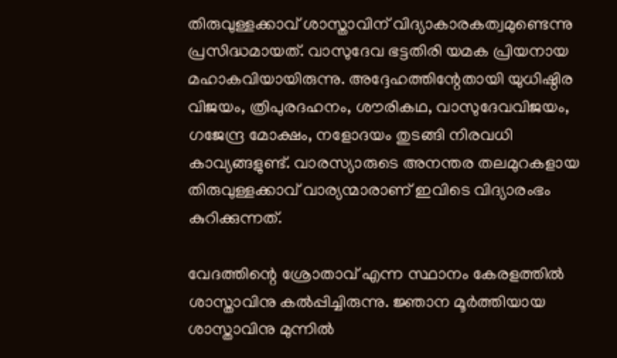തിരുവുള്ളക്കാവ് ശാസ്താവിന് വിദ്യാകാരകത്വമുണ്ടെന്നു പ്രസിദ്ധമായത്. വാസുദേവ ഭട്ടതിരി യമക പ്രിയനായ മഹാകവിയായിരുന്നു. അദ്ദേഹത്തിന്റേതായി യുധിഷ്ഠിര വിജയം, ത്രിപുരദഹനം, ശൗരികഥ, വാസുദേവവിജയം, ഗജേന്ദ്ര മോക്ഷം, നളോദയം തുടങ്ങി നിരവധി കാവ്യങ്ങളുണ്ട്. വാരസ്യാരുടെ അനന്തര തലമുറകളായ തിരുവുള്ളക്കാവ് വാര്യന്മാരാണ് ഇവിടെ വിദ്യാരംഭം കുറിക്കുന്നത്.

വേദത്തിന്റെ ശ്രോതാവ് എന്ന സ്ഥാനം കേരളത്തില്‍ ശാസ്താവിനു കല്‍പ്പിച്ചിരുന്നു. ജ്ഞാന മൂര്‍ത്തിയായ ശാസ്താവിനു മുന്നില്‍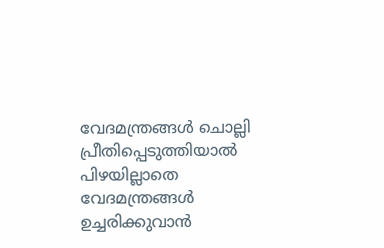വേദമന്ത്രങ്ങള്‍ ചൊല്ലി പ്രീതിപ്പെടുത്തിയാല്‍ പിഴയില്ലാതെ വേദമന്ത്രങ്ങള്‍ ഉച്ചരിക്കുവാന്‍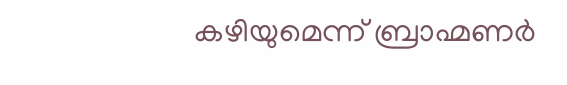കഴിയുമെന്ന് ബ്രാഹ്മണര്‍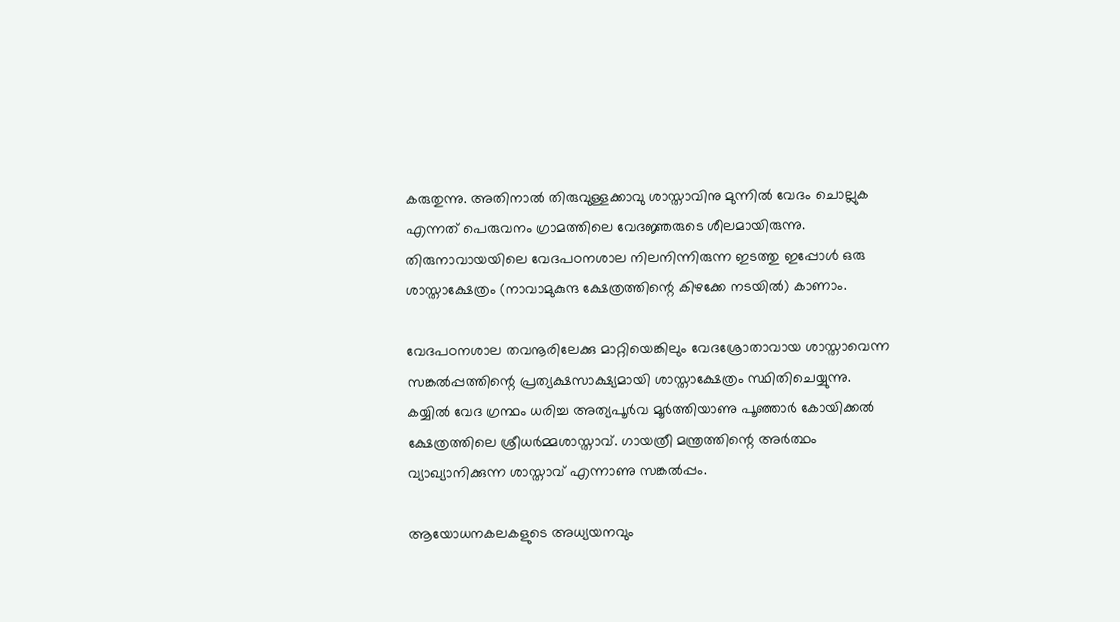കരുതുന്നു. അതിനാല്‍ തിരുവുള്ളക്കാവു ശാസ്താവിനു മുന്നില്‍ വേദം ചൊല്ലുക എന്നത് പെരുവനം ഗ്രാമത്തിലെ വേദജ്ഞരുടെ ശീലമായിരുന്നു. തിരുനാവായയിലെ വേദപഠനശാല നിലനിന്നിരുന്ന ഇടത്തു ഇപ്പോള്‍ ഒരു ശാസ്താക്ഷേത്രം (നാവാമുകുന്ദ ക്ഷേത്രത്തിന്റെ കിഴക്കേ നടയില്‍) കാണാം.

വേദപഠനശാല തവനൂരിലേക്കു മാറ്റിയെങ്കിലും വേദശ്രോതാവായ ശാസ്താവെന്ന സങ്കല്‍പ്പത്തിന്റെ പ്രത്യക്ഷസാക്ഷ്യമായി ശാസ്താക്ഷേത്രം സ്ഥിതിചെയ്യുന്നു. കയ്യില്‍ വേദ ഗ്രന്ഥം ധരിച്ച അത്യപൂര്‍വ മൂര്‍ത്തിയാണു പൂഞ്ഞാര്‍ കോയിക്കല്‍ ക്ഷേത്രത്തിലെ ശ്രീധര്‍മ്മശാസ്താവ്. ഗായത്രീ മന്ത്രത്തിന്റെ അര്‍ത്ഥം വ്യാഖ്യാനിക്കുന്ന ശാസ്താവ് എന്നാണു സങ്കല്‍പ്പം.

ആയോധനകലകളുടെ അധ്യയനവും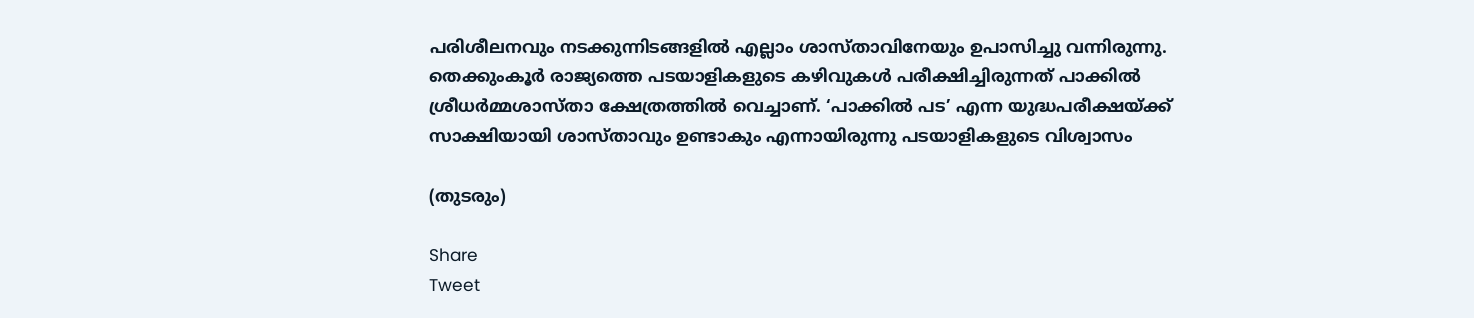പരിശീലനവും നടക്കുന്നിടങ്ങളില്‍ എല്ലാം ശാസ്താവിനേയും ഉപാസിച്ചു വന്നിരുന്നു. തെക്കുംകൂര്‍ രാജ്യത്തെ പടയാളികളുടെ കഴിവുകള്‍ പരീക്ഷിച്ചിരുന്നത് പാക്കില്‍ ശ്രീധര്‍മ്മശാസ്താ ക്ഷേത്രത്തില്‍ വെച്ചാണ്. ‘പാക്കില്‍ പട’ എന്ന യുദ്ധപരീക്ഷയ്‌ക്ക് സാക്ഷിയായി ശാസ്താവും ഉണ്ടാകും എന്നായിരുന്നു പടയാളികളുടെ വിശ്വാസം

(തുടരും)

Share
Tweet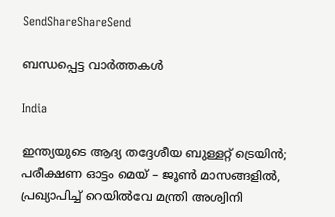SendShareShareSend

ബന്ധപ്പെട്ട വാര്‍ത്തകള്‍

India

ഇന്ത്യയുടെ ആദ്യ തദ്ദേശീയ ബുള്ളറ്റ് ട്രെയിൻ; പരീക്ഷണ ഓട്ടം മെയ് – ജൂൺ മാസങ്ങളിൽ, പ്രഖ്യാപിച്ച് റെയിൽവേ മന്ത്രി അശ്വിനി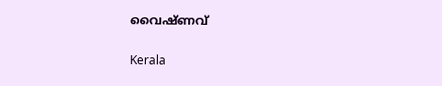വൈഷ്ണവ്

Kerala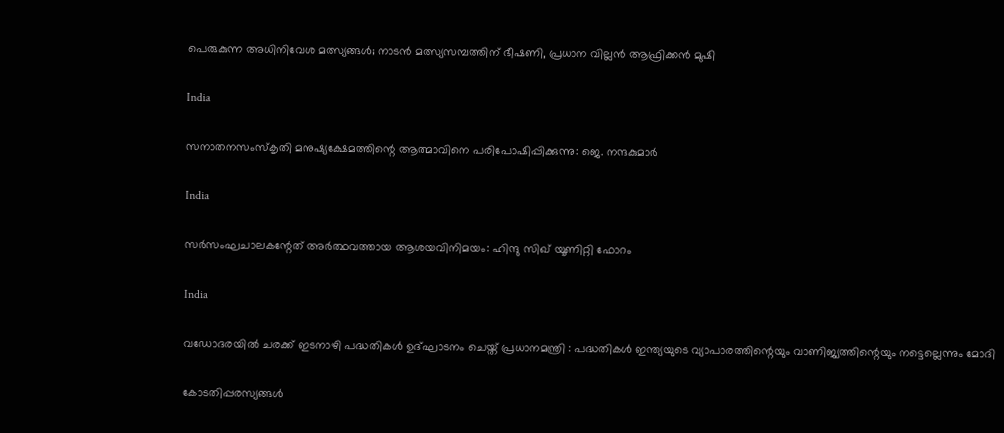പെരുകുന്ന അധിനിവേശ മത്സ്യങ്ങള്‍; നാടന്‍ മത്സ്യസമ്പത്തിന് ഭീഷണി, പ്രധാന വില്ലന്‍ ആഫ്രിക്കന്‍ മുഷി

India

സനാതനസംസ്‌കൃതി മനുഷ്യക്ഷേമത്തിന്റെ ആത്മാവിനെ പരിപോഷിപ്പിക്കുന്നു: ജെ. നന്ദകുമാര്‍

India

സര്‍സംഘചാലകന്റേത് അര്‍ത്ഥവത്തായ ആശയവിനിമയം: ഹിന്ദു സിഖ് യൂണിറ്റി ഫോറം

India

വഡോദരയിൽ ചരക്ക് ഇടനാഴി പദ്ധതികൾ ഉദ്ഘാടനം ചെയ്ത് പ്രധാനമന്ത്രി : പദ്ധതികൾ ഇന്ത്യയുടെ വ്യാപാരത്തിന്റെയും വാണിജ്യത്തിന്റെയും നട്ടെല്ലെന്നും മോദി

കോടതിപ്പരസ്യങ്ങള്‍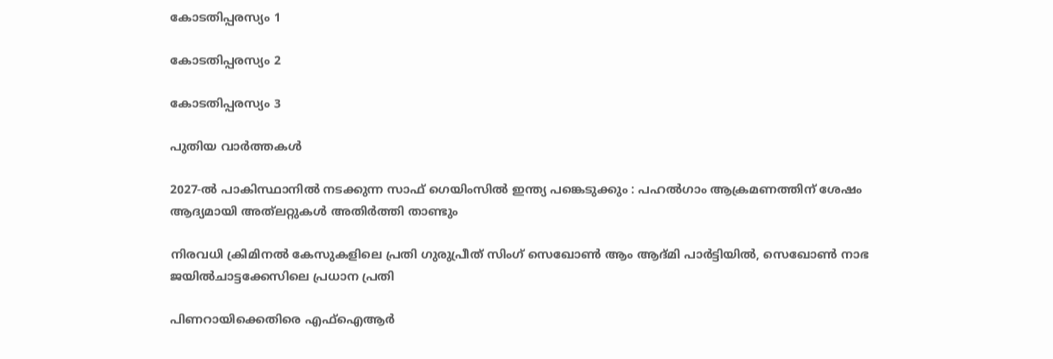കോടതിപ്പരസ്യം 1

കോടതിപ്പരസ്യം 2

കോടതിപ്പരസ്യം 3

പുതിയ വാര്‍ത്തകള്‍

2027-ൽ പാകിസ്ഥാനിൽ നടക്കുന്ന സാഫ് ഗെയിംസിൽ ഇന്ത്യ പങ്കെടുക്കും : പഹൽഗാം ആക്രമണത്തിന് ശേഷം ആദ്യമായി അത്‌ലറ്റുകൾ അതിർത്തി താണ്ടും

നിരവധി ക്രിമിനൽ കേസുകളിലെ പ്രതി ഗുരുപ്രീത് സിംഗ് സെഖോൺ ആം ആദ്മി പാർട്ടിയിൽ, സെഖോൺ നാഭ ജയിൽചാട്ടക്കേസിലെ പ്രധാന പ്രതി

പിണറായിക്കെതിരെ എഫ്ഐആർ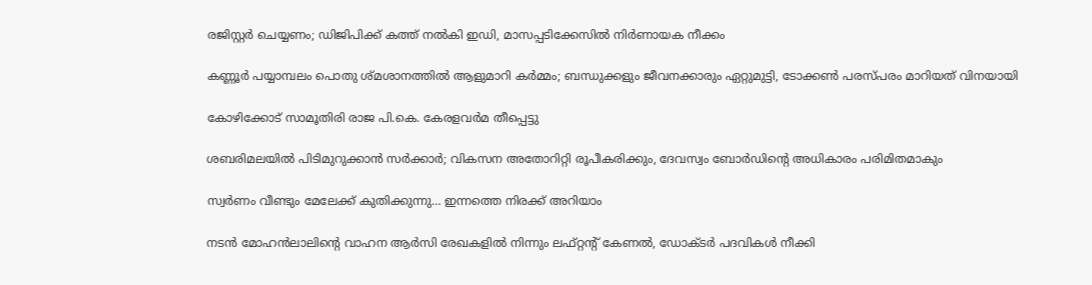രജിസ്റ്റർ ചെയ്യണം; ഡിജിപിക്ക് കത്ത് നൽകി ഇഡി, മാസപ്പടിക്കേസിൽ നിർണായക നീക്കം

കണ്ണൂർ പയ്യാമ്പലം പൊതു ശ്മശാനത്തിൽ ആളുമാറി കർമ്മം; ബന്ധുക്കളും ജീവനക്കാരും ഏറ്റുമുട്ടി, ടോക്കൺ പരസ്പരം മാറിയത് വിനയായി

കോഴിക്കോട് സാമൂതിരി രാജ പി.കെ. കേരളവർമ തീപ്പെട്ടു

ശബരിമലയില്‍ പിടിമുറുക്കാന്‍ സർക്കാർ; വികസന അതോറിറ്റി രൂപീകരിക്കും, ദേവസ്വം ബോർഡിന്റെ അധികാരം പരിമിതമാകും

സ്വർണം വീണ്ടും മേലേക്ക് കുതിക്കുന്നു… ഇന്നത്തെ നിരക്ക് അറിയാം

നടന്‍ മോഹന്‍ലാലിന്റെ വാഹന ആര്‍സി രേഖകളില്‍ നിന്നും ലഫ്റ്റന്റ് കേണല്‍, ഡോക്ടര്‍ പദവികള്‍ നീക്കി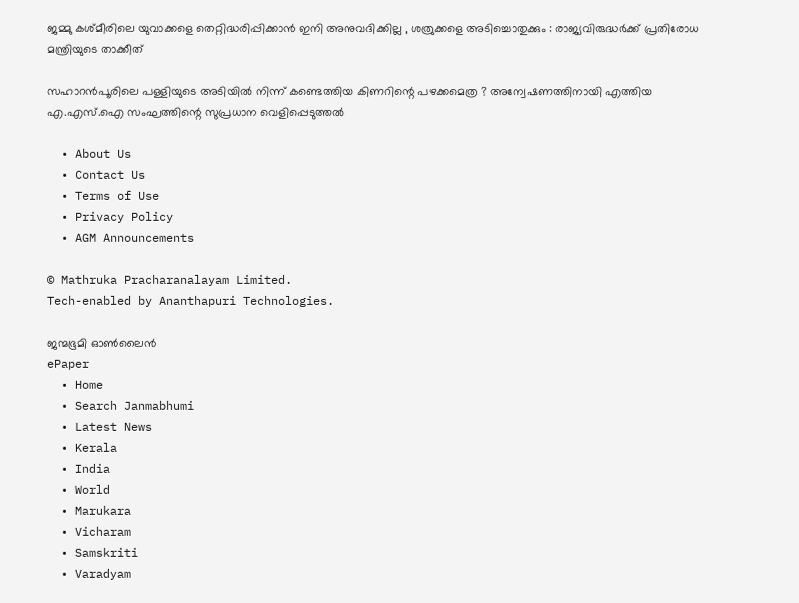ജമ്മു കശ്മീരിലെ യുവാക്കളെ തെറ്റിദ്ധരിപ്പിക്കാൻ ഇനി അനുവദിക്കില്ല , ശത്രുക്കളെ അടിച്ചൊതുക്കും : രാജ്യവിരുദ്ധർക്ക് പ്രതിരോധ മന്ത്രിയുടെ താക്കീത്

സഹാറൻപൂരിലെ പള്ളിയുടെ അടിയിൽ നിന്ന് കണ്ടെത്തിയ കിണറിന്റെ പഴക്കമെത്ര ? അന്വേഷണത്തിനായി എത്തിയ എ.എസ്.ഐ സംഘത്തിന്റെ സുപ്രധാന വെളിപ്പെടുത്തൽ

  • About Us
  • Contact Us
  • Terms of Use
  • Privacy Policy
  • AGM Announcements

© Mathruka Pracharanalayam Limited.
Tech-enabled by Ananthapuri Technologies.

ജന്മഭൂമി ഓണ്‍ലൈന്‍
ePaper
  • Home
  • Search Janmabhumi
  • Latest News
  • Kerala
  • India
  • World
  • Marukara
  • Vicharam
  • Samskriti
  • Varadyam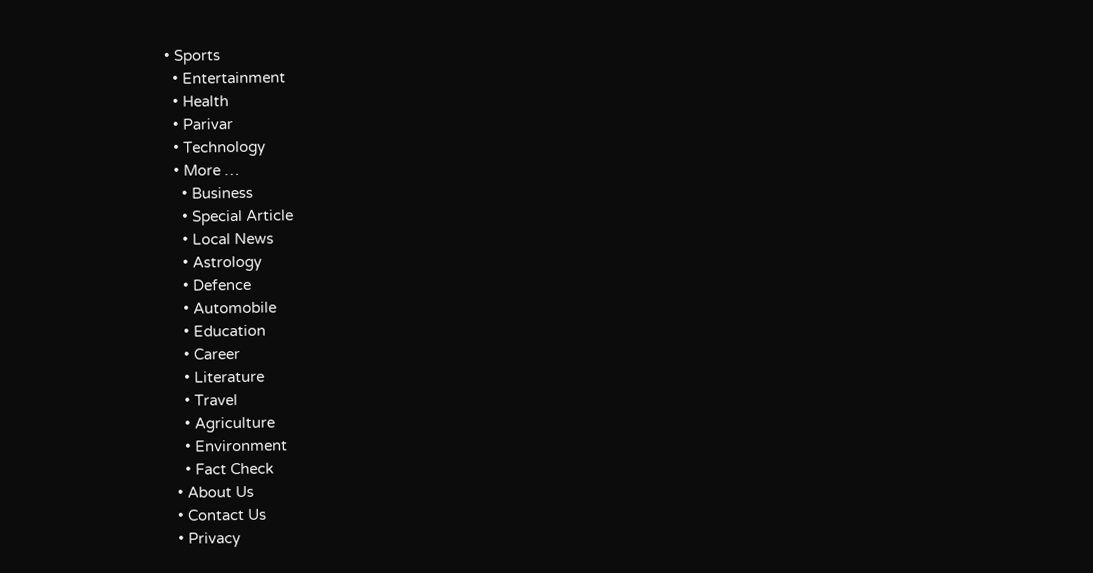• Sports
  • Entertainment
  • Health
  • Parivar
  • Technology
  • More …
    • Business
    • Special Article
    • Local News
    • Astrology
    • Defence
    • Automobile
    • Education
    • Career
    • Literature
    • Travel
    • Agriculture
    • Environment
    • Fact Check
  • About Us
  • Contact Us
  • Privacy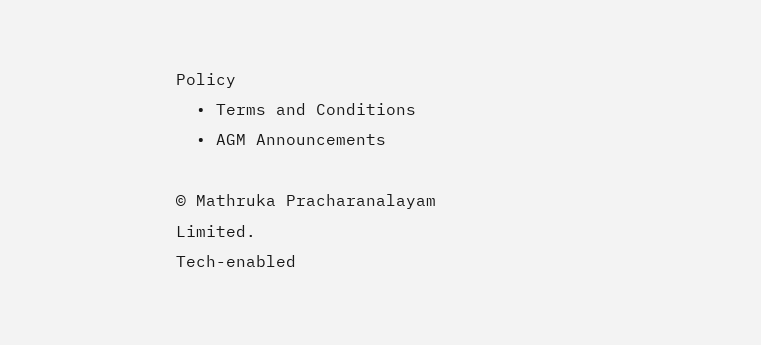Policy
  • Terms and Conditions
  • AGM Announcements

© Mathruka Pracharanalayam Limited.
Tech-enabled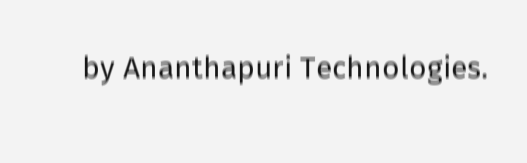by Ananthapuri Technologies.